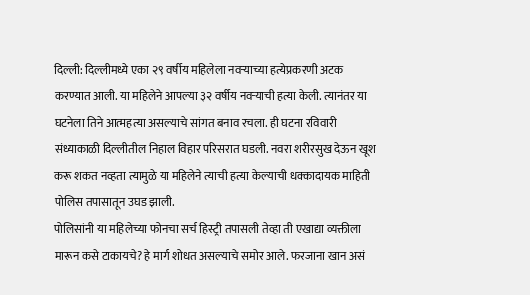दिल्ली: दिल्लीमध्ये एका २९ वर्षीय महिलेला नवऱ्याच्या हत्येप्रकरणी अटक करण्यात आली. या महिलेने आपल्या ३२ वर्षीय नवऱ्याची हत्या केली. त्यानंतर या घटनेला तिने आत्महत्या असल्याचे सांगत बनाव रचला. ही घटना रविवारी संध्याकाळी दिल्लीतील निहाल विहार परिसरात घडली. नवरा शरीरसुख देऊन खूश करू शकत नव्हता त्यामुळे या महिलेने त्याची हत्या केल्याची धक्कादायक माहिती पोलिस तपासातून उघड झाली.
पोलिसांनी या महिलेच्या फोनचा सर्च हिस्ट्री तपासली तेव्हा ती एखाद्या व्यक्तीला मारून कसे टाकायचे? हे मार्ग शोधत असल्याचे समोर आले. फरजाना खान असं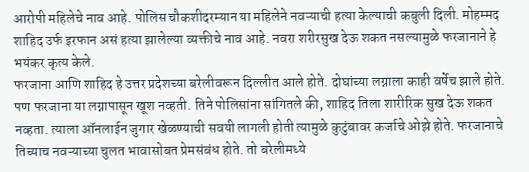आरोपी महिलेचे नाव आहे. पोलिस चौकशीदरम्यान या महिलेने नवऱ्याची हत्या केल्याची कबुली दिली. मोहम्मद शाहिद उर्फ इरफान असं हत्या झालेल्या व्यक्तीचे नाव आहे. नवरा शरीरसुख देऊ शकत नसल्यामुळे फरजानाने हे भयंकर कृत्य केले.
फरजाना आणि शाहिद हे उत्तर प्रदेशच्या बरेलीवरून दिल्लीत आले होते. दोघांच्या लग्नाला काही वर्षेच झाले होते. पण फरजाना या लग्नापासून खूश नव्हती. तिने पोलिसांना सांगितले की, शाहिद तिला शारीरिक सुख देऊ शकत नव्हता. त्याला ऑनलाईन जुगार खेळण्याची सवयी लागली होती त्यामुळे कुटुंबावर कर्जाचे ओझे होते. फरजानाचे तिच्याच नवऱ्याच्या चुलत भावासोबत प्रेमसंबंध होते. तो बरेलीमध्ये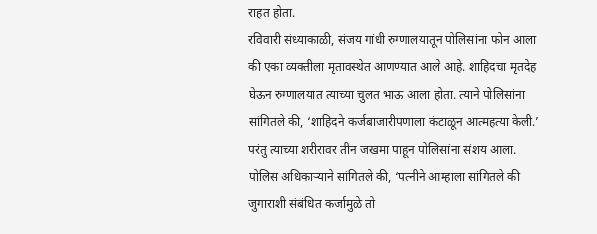राहत होता.
रविवारी संध्याकाळी, संजय गांधी रुग्णालयातून पोलिसांना फोन आला की एका व्यक्तीला मृतावस्थेत आणण्यात आले आहे. शाहिदचा मृतदेह घेऊन रुग्णालयात त्याच्या चुलत भाऊ आला होता. त्याने पोलिसांना सांगितले की, ‘शाहिदने कर्जबाजारीपणाला कंटाळून आत्महत्या केली.’ परंतु त्याच्या शरीरावर तीन जखमा पाहून पोलिसांना संशय आला. पोलिस अधिकाऱ्याने सांगितले की, ‘पत्नीने आम्हाला सांगितले की जुगाराशी संबंधित कर्जामुळे तो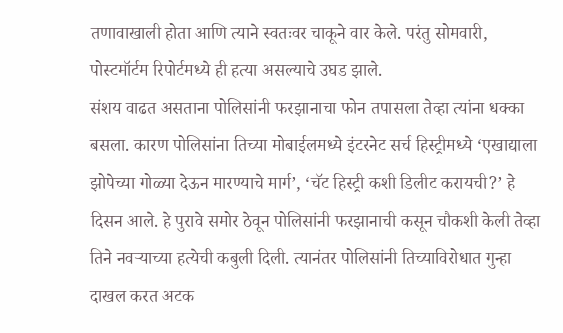तणावाखाली होता आणि त्याने स्वतःवर चाकूने वार केले. परंतु सोमवारी, पोस्टमॉर्टम रिपोर्टमध्ये ही हत्या असल्याचे उघड झाले.
संशय वाढत असताना पोलिसांनी फरझानाचा फोन तपासला तेव्हा त्यांना धक्का बसला. कारण पोलिसांना तिच्या मोबाईलमध्ये इंटरनेट सर्च हिस्ट्रीमध्ये ‘एखाद्याला झोपेच्या गोळ्या देऊन मारण्याचे मार्ग’, ‘चॅट हिस्ट्री कशी डिलीट करायची?’ हे दिसन आले. हे पुरावे समोर ठेवून पोलिसांनी फरझानाची कसून चौकशी केली तेव्हा तिने नवऱ्याच्या हत्येची कबुली दिली. त्यानंतर पोलिसांनी तिच्याविरोधात गुन्हा दाखल करत अटक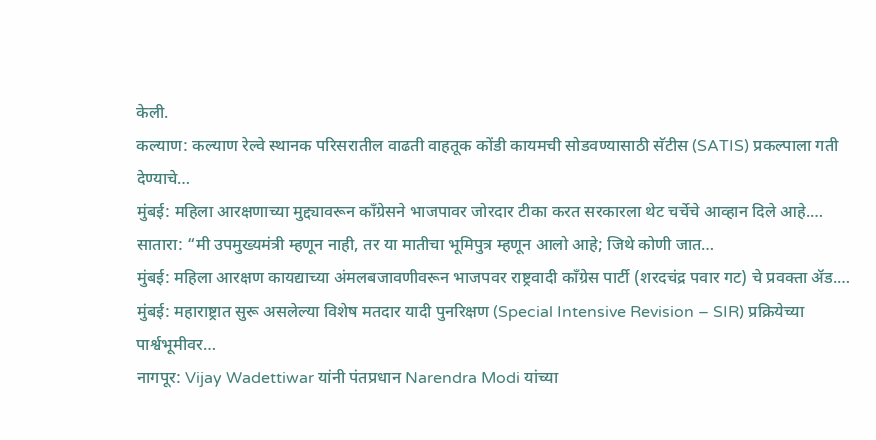केली.
कल्याण: कल्याण रेल्वे स्थानक परिसरातील वाढती वाहतूक कोंडी कायमची सोडवण्यासाठी सॅटीस (SATIS) प्रकल्पाला गती देण्याचे…
मुंबई: महिला आरक्षणाच्या मुद्द्यावरून काँग्रेसने भाजपावर जोरदार टीका करत सरकारला थेट चर्चेचे आव्हान दिले आहे.…
सातारा: “मी उपमुख्यमंत्री म्हणून नाही, तर या मातीचा भूमिपुत्र म्हणून आलो आहे; जिथे कोणी जात…
मुंबई: महिला आरक्षण कायद्याच्या अंमलबजावणीवरून भाजपवर राष्ट्रवादी काँग्रेस पार्टी (शरदचंद्र पवार गट) चे प्रवक्ता ॲड.…
मुंबई: महाराष्ट्रात सुरू असलेल्या विशेष मतदार यादी पुनरिक्षण (Special Intensive Revision – SIR) प्रक्रियेच्या पार्श्वभूमीवर…
नागपूर: Vijay Wadettiwar यांनी पंतप्रधान Narendra Modi यांच्या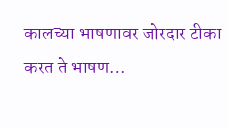कालच्या भाषणावर जोरदार टीका करत ते भाषण…